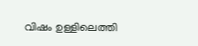വിഷം ഉള്ളിലെത്തി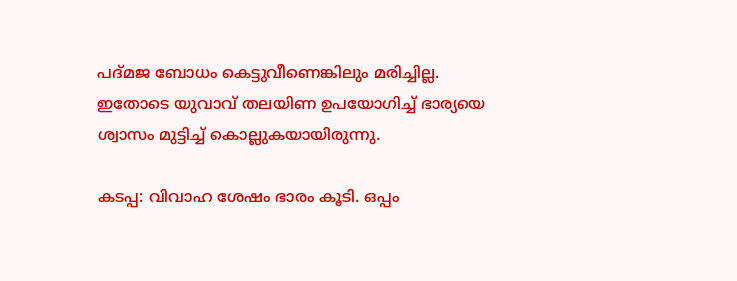പദ്മജ ബോധം കെട്ടുവീണെങ്കിലും മരിച്ചില്ല. ഇതോടെ യുവാവ് തലയിണ ഉപയോഗിച്ച് ഭാര്യയെ ശ്വാസം മുട്ടിച്ച് കൊല്ലുകയായിരുന്നു.

കടപ്പ: വിവാഹ ശേഷം ഭാരം കൂടി. ഒപ്പം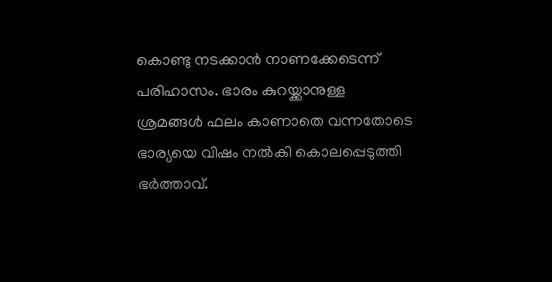കൊണ്ടു നടക്കാൻ നാണക്കേടെന്ന് പരിഹാസം. ഭാരം കുറയ്ക്കാനുള്ള ശ്രമങ്ങൾ ഫലം കാണാതെ വന്നതോടെ ഭാര്യയെ വിഷം നൽകി കൊലപ്പെടുത്തി ഭർത്താവ്.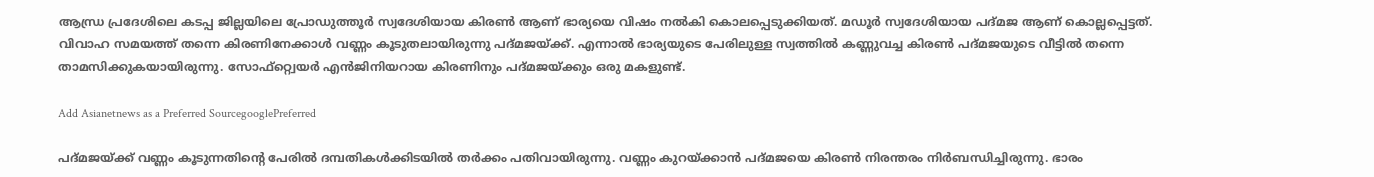ആന്ധ്ര പ്രദേശിലെ കടപ്പ ജില്ലയിലെ പ്രോഡുത്തൂർ സ്വദേശിയായ കിരൺ ആണ് ഭാര്യയെ വിഷം നൽകി കൊലപ്പെടുക്കിയത്. മഡൂർ സ്വദേശിയായ പദ്മജ ആണ് കൊല്ലപ്പെട്ടത്. വിവാഹ സമയത്ത് തന്നെ കിരണിനേക്കാൾ വണ്ണം കൂടുതലായിരുന്നു പദ്മജയ്ക്ക്. എന്നാൽ ഭാര്യയുടെ പേരിലുള്ള സ്വത്തിൽ കണ്ണുവച്ച കിരൺ പദ്മജയുടെ വീട്ടിൽ തന്നെ താമസിക്കുകയായിരുന്നു. സോഫ്റ്റ്വെയർ എൻജിനിയറായ കിരണിനും പദ്മജയ്ക്കും ഒരു മകളുണ്ട്.

Add Asianetnews as a Preferred SourcegooglePreferred

പദ്മജയ്ക്ക് വണ്ണം കൂടുന്നതിന്റെ പേരിൽ ദമ്പതികൾക്കിടയിൽ തർക്കം പതിവായിരുന്നു. വണ്ണം കുറയ്ക്കാൻ പദ്മജയെ കിരൺ നിരന്തരം നിർബന്ധിച്ചിരുന്നു. ഭാരം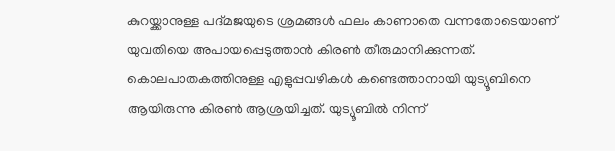കുറയ്ക്കാനുള്ള പദ്മജയുടെ ശ്രമങ്ങൾ ഫലം കാണാതെ വന്നതോടെയാണ് യുവതിയെ അപായപ്പെടുത്താൻ കിരൺ തീരുമാനിക്കുന്നത്. കൊലപാതകത്തിനുള്ള എളുപ്പവഴികൾ കണ്ടെത്താനായി യുട്യൂബിനെ ആയിരുന്നു കിരൺ ആശ്രയിച്ചത്. യുട്യൂബിൽ നിന്ന്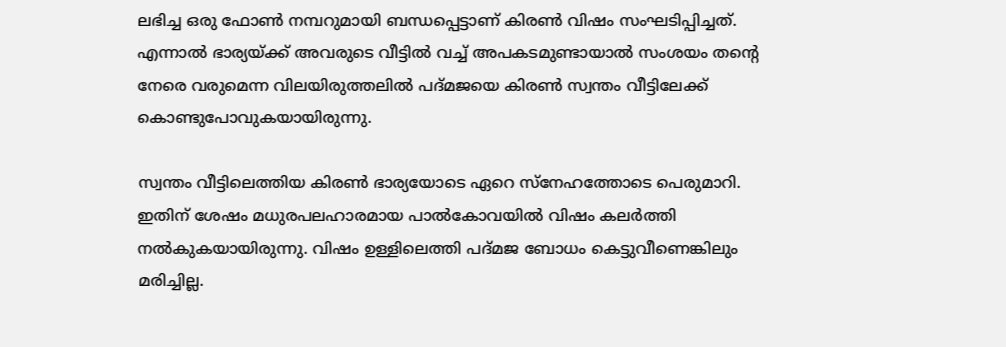ലഭിച്ച ഒരു ഫോൺ നമ്പറുമായി ബന്ധപ്പെട്ടാണ് കിരൺ വിഷം സംഘടിപ്പിച്ചത്. എന്നാൽ ഭാര്യയ്ക്ക് അവരുടെ വീട്ടിൽ വച്ച് അപകടമുണ്ടായാൽ സംശയം തന്റെ നേരെ വരുമെന്ന വിലയിരുത്തലിൽ പദ്മജയെ കിരൺ സ്വന്തം വീട്ടിലേക്ക് കൊണ്ടുപോവുകയായിരുന്നു.

സ്വന്തം വീട്ടിലെത്തിയ കിരൺ ഭാര്യയോടെ ഏറെ സ്നേഹത്തോടെ പെരുമാറി. ഇതിന് ശേഷം മധുരപലഹാരമായ പാൽകോവയിൽ വിഷം കലർത്തി നൽകുകയായിരുന്നു. വിഷം ഉള്ളിലെത്തി പദ്മജ ബോധം കെട്ടുവീണെങ്കിലും മരിച്ചില്ല.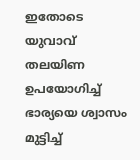ഇതോടെ യുവാവ് തലയിണ ഉപയോഗിച്ച് ഭാര്യയെ ശ്വാസം മുട്ടിച്ച്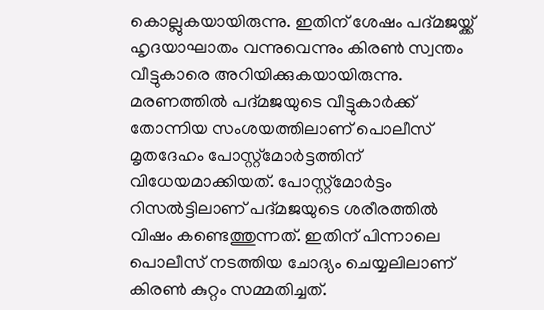കൊല്ലുകയായിരുന്നു. ഇതിന് ശേഷം പദ്മജയ്ക്ക് ഹൃദയാഘാതം വന്നുവെന്നും കിരൺ സ്വന്തം വീട്ടുകാരെ അറിയിക്കുകയായിരുന്നു. മരണത്തിൽ പദ്മജയുടെ വീട്ടുകാർക്ക് തോന്നിയ സംശയത്തിലാണ് പൊലീസ് മൃതദേഹം പോസ്റ്റ്മോർട്ടത്തിന് വിധേയമാക്കിയത്. പോസ്റ്റ്മോർട്ടം റിസൽട്ടിലാണ് പദ്മജയുടെ ശരീരത്തിൽ വിഷം കണ്ടെത്തുന്നത്. ഇതിന് പിന്നാലെ പൊലീസ് നടത്തിയ ചോദ്യം ചെയ്യലിലാണ് കിരൺ കുറ്റം സമ്മതിച്ചത്.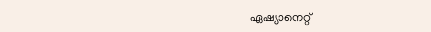ഏഷ്യാനെറ്റ്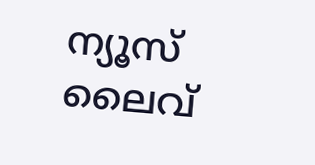ന്യൂസ് ലൈവ്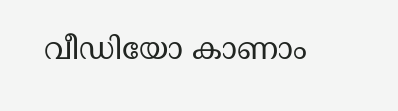വീഡിയോ കാണാം